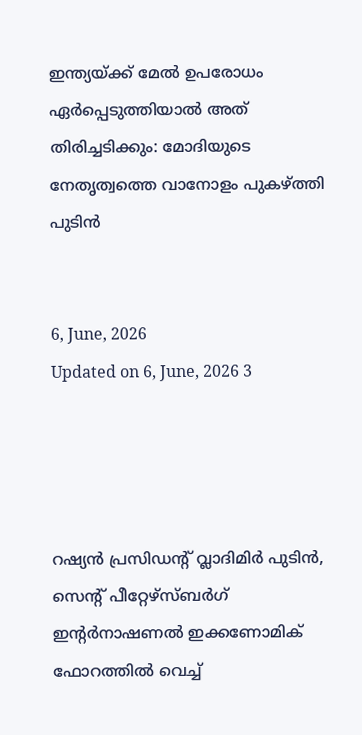ഇന്ത്യയ്ക്ക് മേൽ ഉപരോധം ഏർപ്പെടുത്തിയാൽ അത് തിരിച്ചടിക്കും: മോദിയുടെ നേതൃത്വത്തെ വാനോളം പുകഴ്ത്തി പുടിൻ


6, June, 2026
Updated on 6, June, 2026 3




റഷ്യൻ പ്രസിഡന്റ് വ്ലാദിമിർ പുടിൻ, സെന്റ് പീറ്റേഴ്‌സ്ബർഗ് ഇന്റർനാഷണൽ ഇക്കണോമിക് ഫോറത്തിൽ വെച്ച്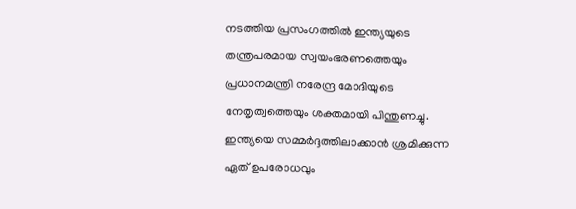നടത്തിയ പ്രസംഗത്തിൽ ഇന്ത്യയുടെ തന്ത്രപരമായ സ്വയംഭരണത്തെയും പ്രധാനമന്ത്രി നരേന്ദ്ര മോദിയുടെ നേതൃത്വത്തെയും ശക്തമായി പിന്തുണച്ചു. ഇന്ത്യയെ സമ്മർദ്ദത്തിലാക്കാൻ ശ്രമിക്കുന്ന ഏത് ഉപരോധവും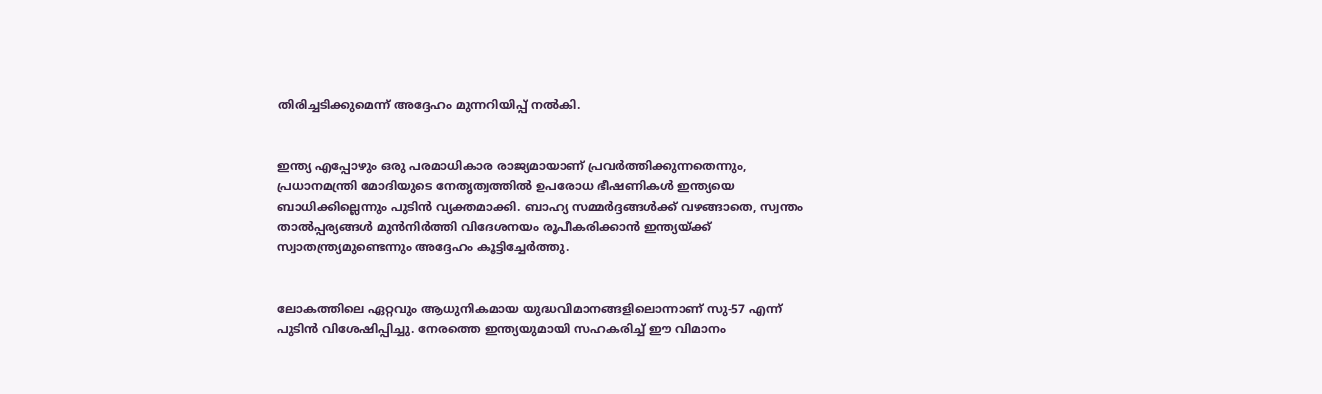തിരിച്ചടിക്കുമെന്ന് അദ്ദേഹം മുന്നറിയിപ്പ് നൽകി.


ഇന്ത്യ എപ്പോഴും ഒരു പരമാധികാര രാജ്യമായാണ് പ്രവർത്തിക്കുന്നതെന്നും, പ്രധാനമന്ത്രി മോദിയുടെ നേതൃത്വത്തിൽ ഉപരോധ ഭീഷണികൾ ഇന്ത്യയെ ബാധിക്കില്ലെന്നും പുടിൻ വ്യക്തമാക്കി. ബാഹ്യ സമ്മർദ്ദങ്ങൾക്ക് വഴങ്ങാതെ, സ്വന്തം താൽപ്പര്യങ്ങൾ മുൻനിർത്തി വിദേശനയം രൂപീകരിക്കാൻ ഇന്ത്യയ്ക്ക് സ്വാതന്ത്ര്യമുണ്ടെന്നും അദ്ദേഹം കൂട്ടിച്ചേർത്തു.


ലോകത്തിലെ ഏറ്റവും ആധുനികമായ യുദ്ധവിമാനങ്ങളിലൊന്നാണ് സു-57 എന്ന് പുടിൻ വിശേഷിപ്പിച്ചു. നേരത്തെ ഇന്ത്യയുമായി സഹകരിച്ച് ഈ വിമാനം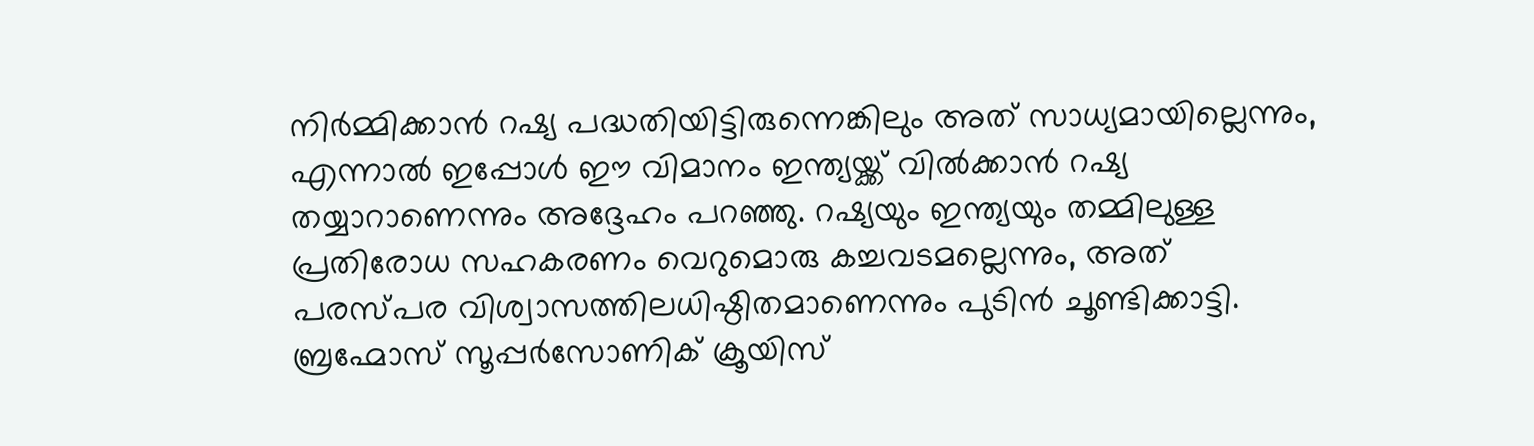നിർമ്മിക്കാൻ റഷ്യ പദ്ധതിയിട്ടിരുന്നെങ്കിലും അത് സാധ്യമായില്ലെന്നും, എന്നാൽ ഇപ്പോൾ ഈ വിമാനം ഇന്ത്യയ്ക്ക് വിൽക്കാൻ റഷ്യ തയ്യാറാണെന്നും അദ്ദേഹം പറഞ്ഞു. റഷ്യയും ഇന്ത്യയും തമ്മിലുള്ള പ്രതിരോധ സഹകരണം വെറുമൊരു കച്ചവടമല്ലെന്നും, അത് പരസ്പര വിശ്വാസത്തിലധിഷ്ഠിതമാണെന്നും പുടിൻ ചൂണ്ടിക്കാട്ടി. ബ്രഹ്മോസ് സൂപ്പർസോണിക് ക്രൂയിസ്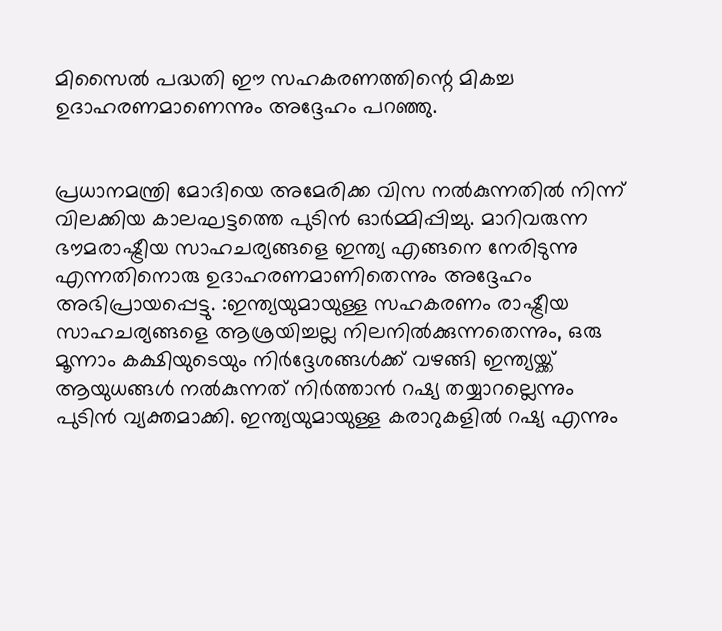മിസൈൽ പദ്ധതി ഈ സഹകരണത്തിന്റെ മികച്ച ഉദാഹരണമാണെന്നും അദ്ദേഹം പറഞ്ഞു.


പ്രധാനമന്ത്രി മോദിയെ അമേരിക്ക വിസ നൽകുന്നതിൽ നിന്ന് വിലക്കിയ കാലഘട്ടത്തെ പുടിൻ ഓർമ്മിപ്പിച്ചു. മാറിവരുന്ന ഭൗമരാഷ്ട്രീയ സാഹചര്യങ്ങളെ ഇന്ത്യ എങ്ങനെ നേരിടുന്നു എന്നതിനൊരു ഉദാഹരണമാണിതെന്നും അദ്ദേഹം അഭിപ്രായപ്പെട്ടു. :ഇന്ത്യയുമായുള്ള സഹകരണം രാഷ്ട്രീയ സാഹചര്യങ്ങളെ ആശ്രയിച്ചല്ല നിലനിൽക്കുന്നതെന്നും, ഒരു മൂന്നാം കക്ഷിയുടെയും നിർദ്ദേശങ്ങൾക്ക് വഴങ്ങി ഇന്ത്യയ്ക്ക് ആയുധങ്ങൾ നൽകുന്നത് നിർത്താൻ റഷ്യ തയ്യാറല്ലെന്നും പുടിൻ വ്യക്തമാക്കി. ഇന്ത്യയുമായുള്ള കരാറുകളിൽ റഷ്യ എന്നും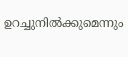ഉറച്ചുനിൽക്കുമെന്നും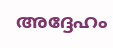അദ്ദേഹം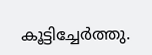കൂട്ടിച്ചേർത്തു.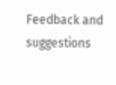Feedback and suggestions